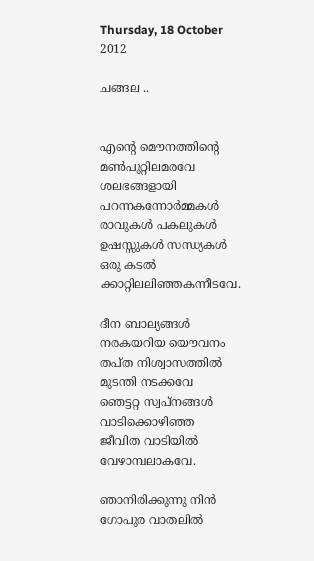Thursday, 18 October 2012

ചങ്ങല ..


എന്‍റെ മൌനത്തിന്‍റെ മണ്‍പുറ്റിലമരവേ
ശലഭങ്ങളായി പറന്നകന്നോര്‍മ്മകള്‍
രാവുകള്‍ പകലുകള്‍ ഉഷസ്സുകള്‍ സന്ധ്യകള്‍
ഒരു കടല്‍ ക്കാറ്റിലലിഞ്ഞകന്നീടവേ.

ദീന ബാല്യങ്ങള്‍ നരകയറിയ യൌവനം
തപ്ത നിശ്വാസത്തില്‍ മുടന്തി നടക്കവേ
ഞെട്ടറ്റ സ്വപ്‌നങ്ങള്‍ വാടിക്കൊഴിഞ്ഞ
ജീവിത വാടിയില്‍ വേഴാമ്പലാകവേ.

ഞാനിരിക്കുന്നു നിന്‍ ഗോപുര വാതലില്‍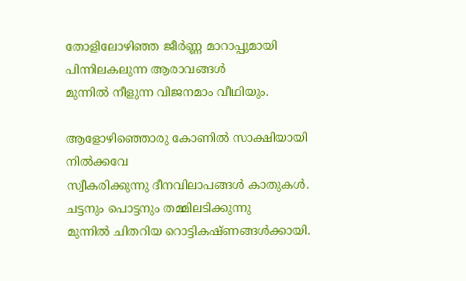തോളിലോഴിഞ്ഞ ജീര്‍ണ്ണ മാറാപ്പുമായി
പിന്നിലകലുന്ന ആരാവങ്ങള്‍
മുന്നില്‍ നീളുന്ന വിജനമാം വീഥിയും.

ആളോഴിഞ്ഞൊരു കോണില്‍ സാക്ഷിയായി നില്‍ക്കവേ
സ്വീകരിക്കുന്നു ദീനവിലാപങ്ങള്‍ കാതുകള്‍.
ചട്ടനും പൊട്ടനും തമ്മിലടിക്കുന്നു
മുന്നില്‍ ചിതറിയ റൊട്ടികഷ്ണങ്ങള്‍ക്കായി.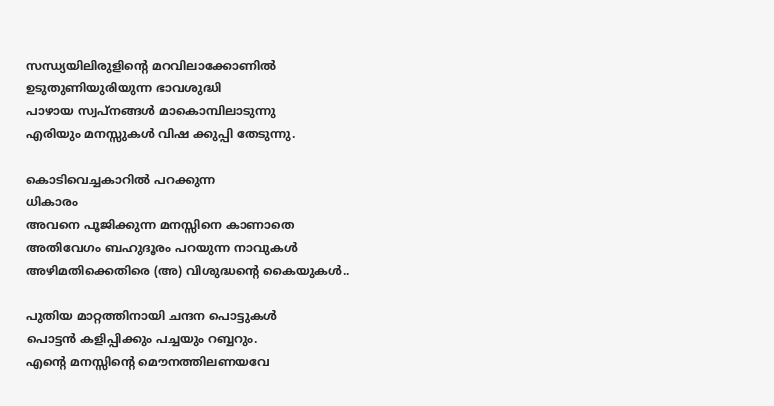സന്ധ്യയിലിരുളിന്‍റെ മറവിലാക്കോണില്‍
ഉടുതുണിയുരിയുന്ന ഭാവശുദ്ധി
പാഴായ സ്വപ്നങ്ങള്‍ മാകൊമ്പിലാടുന്നു
എരിയും മനസ്സുകള്‍ വിഷ ക്കുപ്പി തേടുന്നു.

കൊടിവെച്ചകാറില്‍ പറക്കുന്ന
ധികാരം
അവനെ പൂജിക്കുന്ന മനസ്സിനെ കാണാതെ
അതിവേഗം ബഹുദൂരം പറയുന്ന നാവുകള്‍
അഴിമതിക്കെതിരെ (അ) വിശുദ്ധന്‍റെ കൈയുകള്‍..

പുതിയ മാറ്റത്തിനായി ചന്ദന പൊട്ടുകള്‍
പൊട്ടന്‍ കളിപ്പിക്കും പച്ചയും റബ്ബറും.
എന്‍റെ മനസ്സിന്‍റെ മൌനത്തിലണയവേ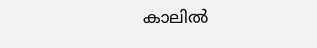കാലില്‍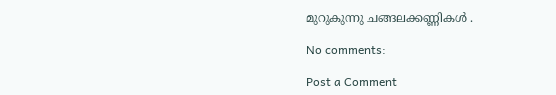മുറുകുന്നു ചങ്ങലക്കണ്ണികള്‍ .

No comments:

Post a Comment